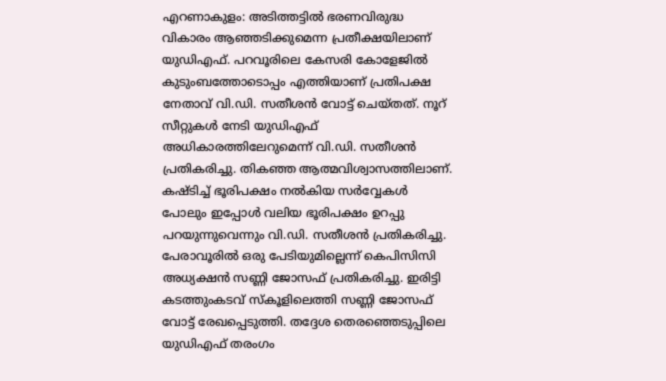എറണാകുളം: അടിത്തട്ടിൽ ഭരണവിരുദ്ധ വികാരം ആഞ്ഞടിക്കുമെന്ന പ്രതീക്ഷയിലാണ് യുഡിഎഫ്. പറവൂരിലെ കേസരി കോളേജിൽ കുടുംബത്തോടൊപ്പം എത്തിയാണ് പ്രതിപക്ഷ നേതാവ് വി.ഡി. സതീശൻ വോട്ട് ചെയ്തത്. നൂറ് സീറ്റുകൾ നേടി യുഡിഎഫ് അധികാരത്തിലേറുമെന്ന് വി.ഡി. സതീശൻ പ്രതികരിച്ചു. തികഞ്ഞ ആത്മവിശ്വാസത്തിലാണ്. കഷ്ടിച്ച് ഭൂരിപക്ഷം നൽകിയ സർവ്വേകൾ പോലും ഇപ്പോൾ വലിയ ഭൂരിപക്ഷം ഉറപ്പു പറയുന്നുവെന്നും വി.ഡി. സതീശൻ പ്രതികരിച്ചു.
പേരാവൂരിൽ ഒരു പേടിയുമില്ലെന്ന് കെപിസിസി അധ്യക്ഷൻ സണ്ണി ജോസഫ് പ്രതികരിച്ചു. ഇരിട്ടി കടത്തുംകടവ് സ്കൂളിലെത്തി സണ്ണി ജോസഫ് വോട്ട് രേഖപ്പെടുത്തി. തദ്ദേശ തെരഞ്ഞെടുപ്പിലെ യുഡിഎഫ് തരംഗം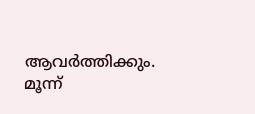ആവർത്തിക്കും. മൂന്ന്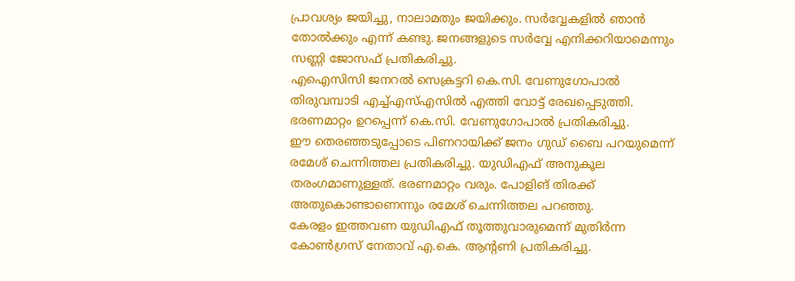പ്രാവശ്യം ജയിച്ചു, നാലാമതും ജയിക്കും. സർവ്വേകളിൽ ഞാൻ തോൽക്കും എന്ന് കണ്ടു. ജനങ്ങളുടെ സർവ്വേ എനിക്കറിയാമെന്നും സണ്ണി ജോസഫ് പ്രതികരിച്ചു.
എഐസിസി ജനറൽ സെക്രട്ടറി കെ.സി. വേണുഗോപാൽ തിരുവമ്പാടി എച്ച്എസ്എസിൽ എത്തി വോട്ട് രേഖപ്പെടുത്തി. ഭരണമാറ്റം ഉറപ്പെന്ന് കെ.സി. വേണുഗോപാൽ പ്രതികരിച്ചു.
ഈ തെരഞ്ഞടുപ്പോടെ പിണറായിക്ക് ജനം ഗുഡ് ബൈ പറയുമെന്ന് രമേശ് ചെന്നിത്തല പ്രതികരിച്ചു. യുഡിഎഫ് അനുകൂല തരംഗമാണുള്ളത്. ഭരണമാറ്റം വരും. പോളിങ് തിരക്ക് അതുകൊണ്ടാണെന്നും രമേശ് ചെന്നിത്തല പറഞ്ഞു.
കേരളം ഇത്തവണ യുഡിഎഫ് തൂത്തുവാരുമെന്ന് മുതിർന്ന കോൺഗ്രസ് നേതാവ് എ.കെ. ആൻ്റണി പ്രതികരിച്ചു.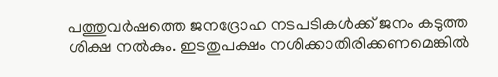പത്തുവർഷത്തെ ജനദ്രോഹ നടപടികൾക്ക് ജനം കടുത്ത ശിക്ഷ നൽകും. ഇടതുപക്ഷം നശിക്കാതിരിക്കണമെങ്കിൽ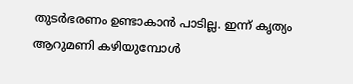തുടർഭരണം ഉണ്ടാകാൻ പാടില്ല. ഇന്ന് കൃത്യം ആറുമണി കഴിയുമ്പോൾ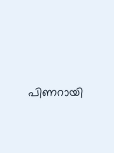പിണറായി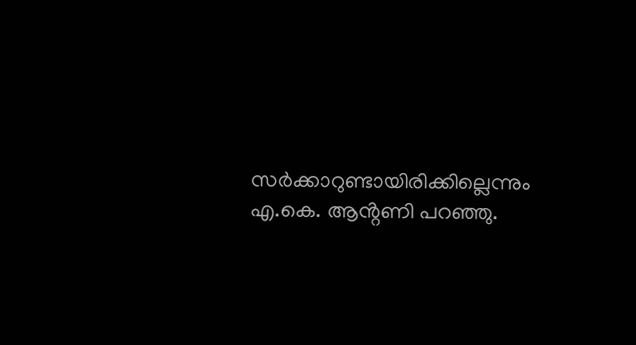സർക്കാറുണ്ടായിരിക്കില്ലെന്നും എ.കെ. ആൻ്റണി പറഞ്ഞു.